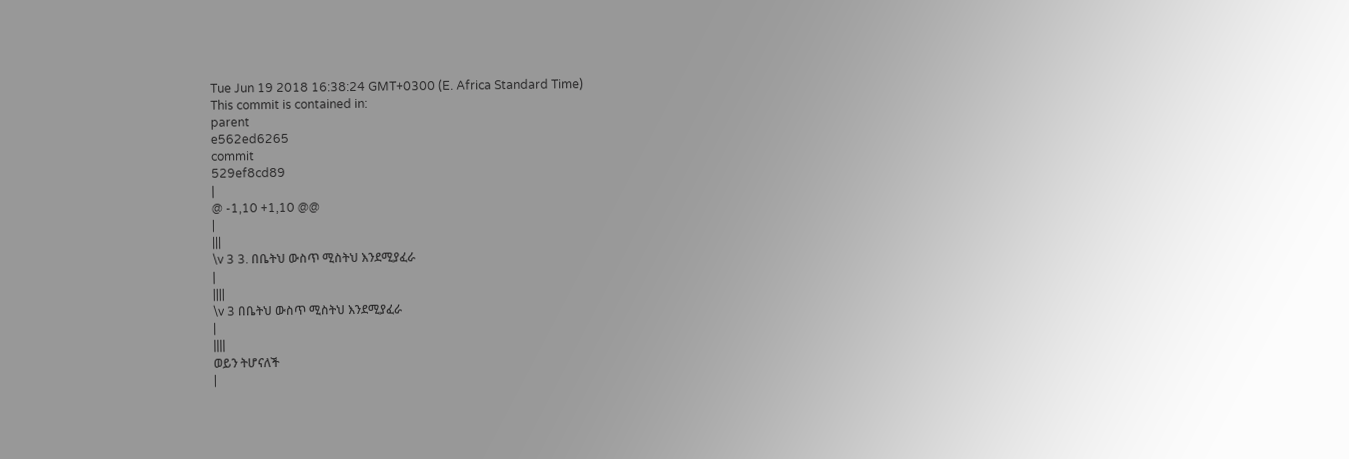Tue Jun 19 2018 16:38:24 GMT+0300 (E. Africa Standard Time)
This commit is contained in:
parent
e562ed6265
commit
529ef8cd89
|
@ -1,10 +1,10 @@
|
|||
\v 3 3. በቤትህ ውስጥ ሚስትህ እንደሚያፈራ
|
||||
\v 3 በቤትህ ውስጥ ሚስትህ እንደሚያፈራ
|
||||
ወይን ትሆናለች
|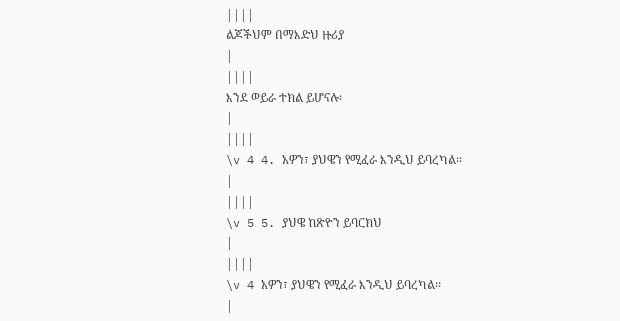||||
ልጆችህም በማእድህ ዙሪያ
|
||||
እንደ ወይራ ተክል ይሆናሉ፡
|
||||
\v 4 4. አዎን፣ ያህዌን የሚፈራ እንዲህ ይባረካል፡፡
|
||||
\v 5 5. ያህዌ ከጽዮን ይባርክህ
|
||||
\v 4 አዎን፣ ያህዌን የሚፈራ እንዲህ ይባረካል፡፡
|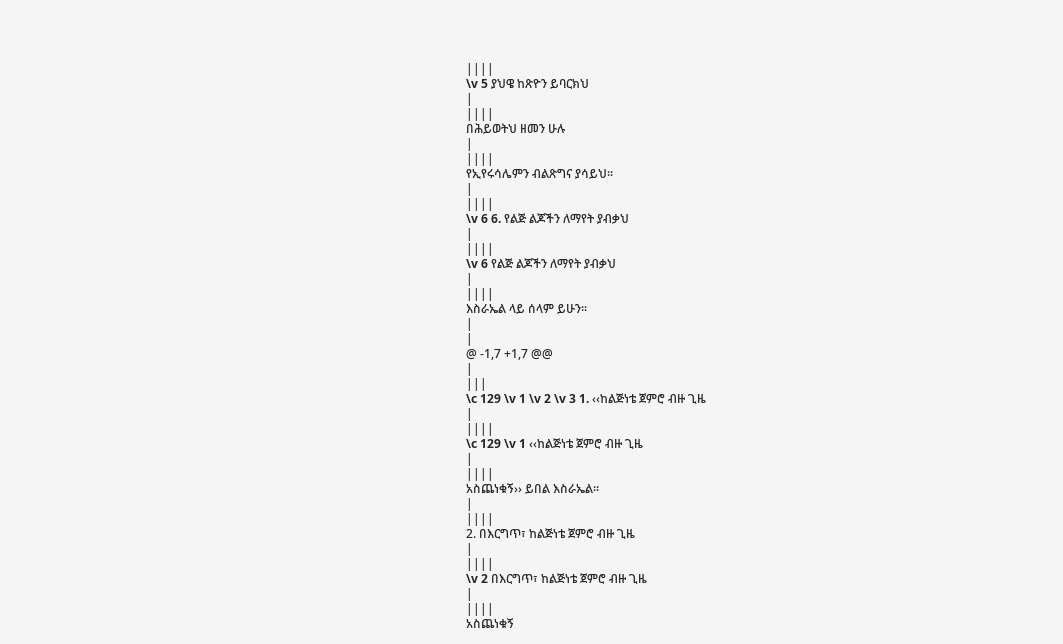||||
\v 5 ያህዌ ከጽዮን ይባርክህ
|
||||
በሕይወትህ ዘመን ሁሉ
|
||||
የኢየሩሳሌምን ብልጽግና ያሳይህ፡፡
|
||||
\v 6 6. የልጅ ልጆችን ለማየት ያብቃህ
|
||||
\v 6 የልጅ ልጆችን ለማየት ያብቃህ
|
||||
እስራኤል ላይ ሰላም ይሁን፡፡
|
|
@ -1,7 +1,7 @@
|
|||
\c 129 \v 1 \v 2 \v 3 1. ‹‹ከልጅነቴ ጀምሮ ብዙ ጊዜ
|
||||
\c 129 \v 1 ‹‹ከልጅነቴ ጀምሮ ብዙ ጊዜ
|
||||
አስጨነቁኝ›› ይበል እስራኤል፡፡
|
||||
2. በእርግጥ፣ ከልጅነቴ ጀምሮ ብዙ ጊዜ
|
||||
\v 2 በእርግጥ፣ ከልጅነቴ ጀምሮ ብዙ ጊዜ
|
||||
አስጨነቁኝ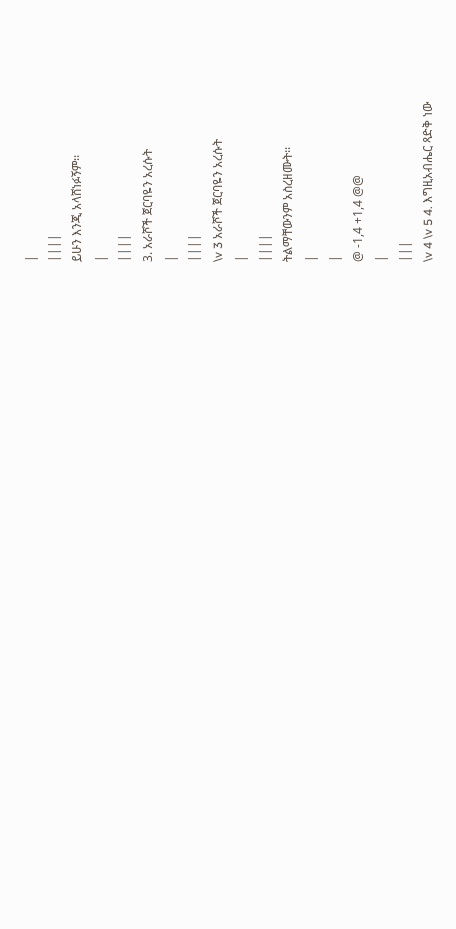|
||||
ይሁን እንጂ አላሸነፉኝም፡፡
|
||||
3. አራሾች ጀርባዬን አረሱት
|
||||
\v 3 አራሾች ጀርባዬን አረሱት
|
||||
ትልማቸውንም አስረዘሙት፡፡
|
|
@ -1,4 +1,4 @@
|
|||
\v 4 \v 5 4. እግዚአብሔር ጻድቅ ነው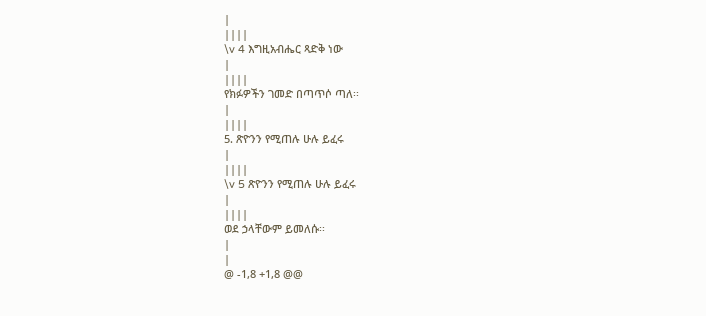|
||||
\v 4 እግዚአብሔር ጻድቅ ነው
|
||||
የክፉዎችን ገመድ በጣጥሶ ጣለ፡፡
|
||||
5. ጽዮንን የሚጠሉ ሁሉ ይፈሩ
|
||||
\v 5 ጽዮንን የሚጠሉ ሁሉ ይፈሩ
|
||||
ወደ ኃላቸውም ይመለሱ፡፡
|
|
@ -1,8 +1,8 @@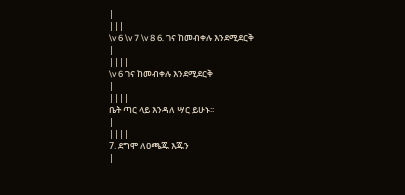|
|||
\v 6 \v 7 \v 8 6. ገና ከመብቀሉ እንደሚደርቅ
|
||||
\v 6 ገና ከመብቀሉ እንደሚደርቅ
|
||||
ቤት ጣር ላይ እንዳለ ሣር ይሁኑ፡፡
|
||||
7. ደግሞ ለዐጫጁ እጁን
|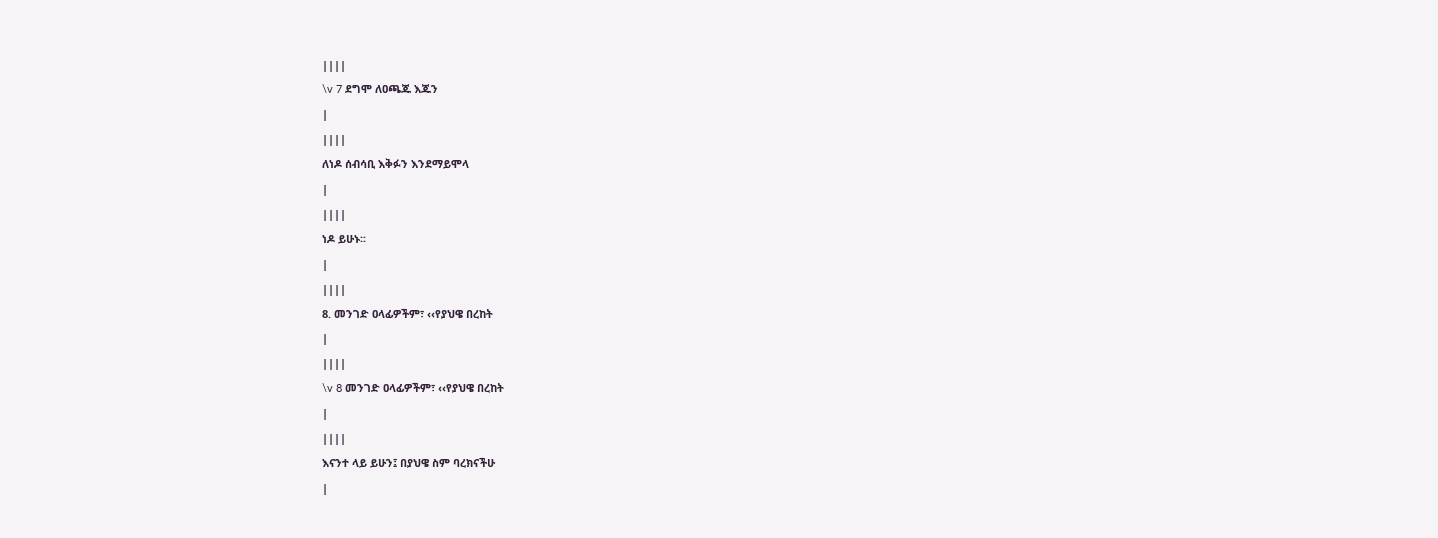||||
\v 7 ደግሞ ለዐጫጁ እጁን
|
||||
ለነዶ ሰብሳቢ እቅፉን እንደማይሞላ
|
||||
ነዶ ይሁኑ፡፡
|
||||
8. መንገድ ዐላፊዎችም፣ ‹‹የያህዌ በረከት
|
||||
\v 8 መንገድ ዐላፊዎችም፣ ‹‹የያህዌ በረከት
|
||||
እናንተ ላይ ይሁን፤ በያህዌ ስም ባረክናችሁ
|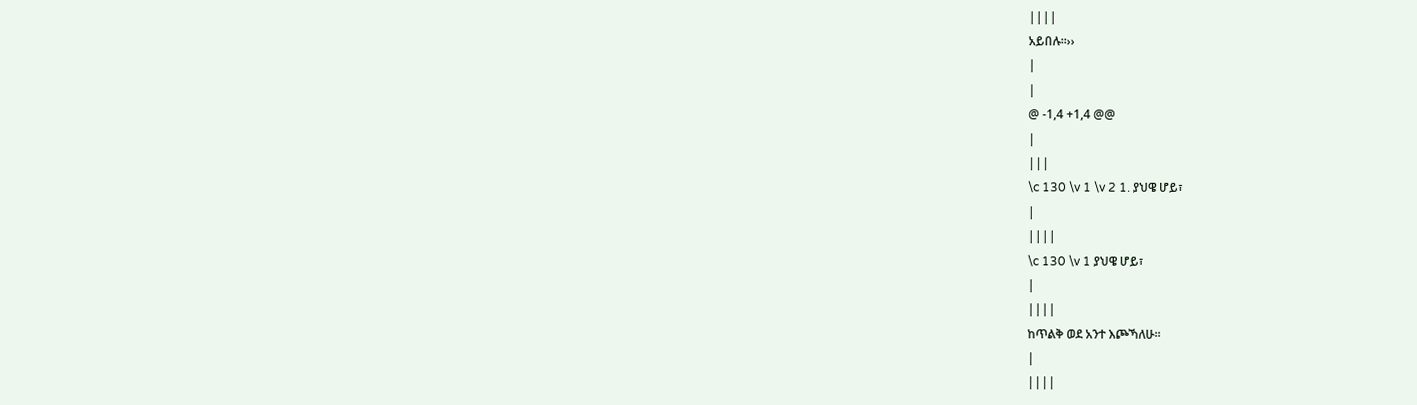||||
አይበሉ፡፡››
|
|
@ -1,4 +1,4 @@
|
|||
\c 130 \v 1 \v 2 1. ያህዌ ሆይ፣
|
||||
\c 130 \v 1 ያህዌ ሆይ፣
|
||||
ከጥልቅ ወደ አንተ እጮኻለሁ፡፡
|
||||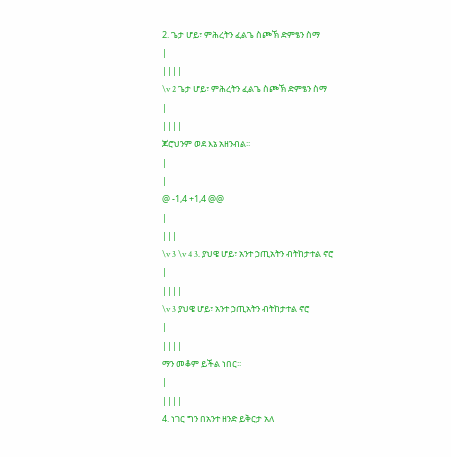2. ጌታ ሆይ፣ ምሕረትን ፈልጌ ስጮኽ ድምፄን ስማ
|
||||
\v 2 ጌታ ሆይ፣ ምሕረትን ፈልጌ ስጮኽ ድምፄን ስማ
|
||||
ጆሮህንም ወደ እኔ አዘንብል፡፡
|
|
@ -1,4 +1,4 @@
|
|||
\v 3 \v 4 3. ያህዌ ሆይ፣ አንተ ኃጢአትን ብትከታተል ኖሮ
|
||||
\v 3 ያህዌ ሆይ፣ አንተ ኃጢአትን ብትከታተል ኖሮ
|
||||
ማን መቆም ይችል ነበር፡፡
|
||||
4. ነገር ግን በአንተ ዘንድ ይቅርታ አለ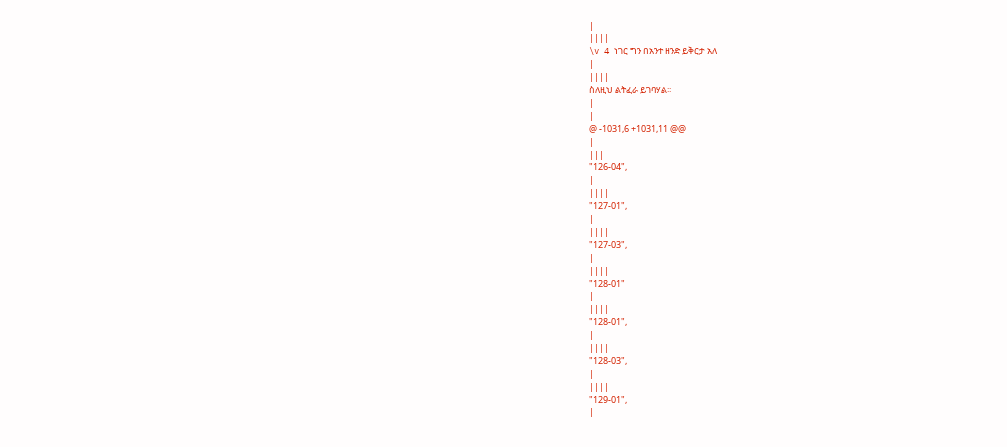|
||||
\v 4 ነገር ግን በአንተ ዘንድ ይቅርታ አለ
|
||||
ስለዚህ ልትፈራ ይገባሃል፡፡
|
|
@ -1031,6 +1031,11 @@
|
|||
"126-04",
|
||||
"127-01",
|
||||
"127-03",
|
||||
"128-01"
|
||||
"128-01",
|
||||
"128-03",
|
||||
"129-01",
|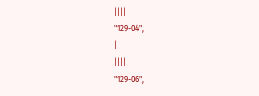||||
"129-04",
|
||||
"129-06",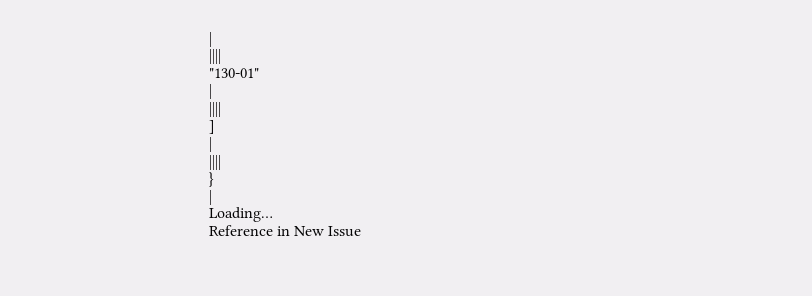|
||||
"130-01"
|
||||
]
|
||||
}
|
Loading…
Reference in New Issue